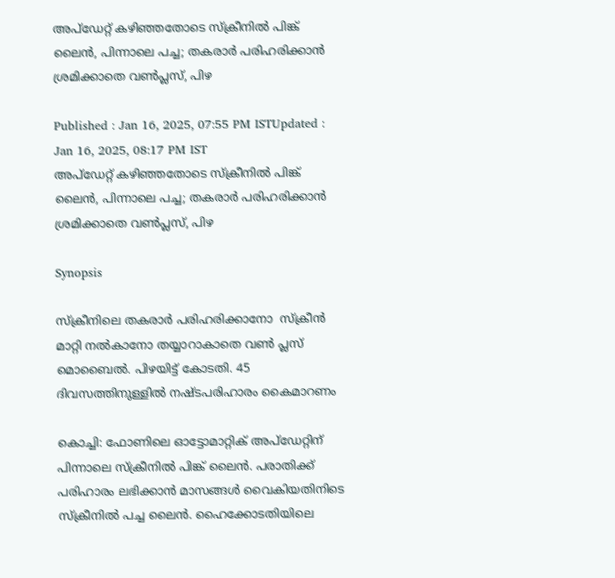അപ്ഡേറ്റ് കഴിഞ്ഞതോടെ സ്ക്രീനിൽ പിങ്ക് ലൈൻ, പിന്നാലെ പച്ച; തകരാർ പരിഹരിക്കാൻ ശ്രമിക്കാതെ വൺപ്ലസ്, പിഴ

Published : Jan 16, 2025, 07:55 PM ISTUpdated : Jan 16, 2025, 08:17 PM IST
അപ്ഡേറ്റ് കഴിഞ്ഞതോടെ സ്ക്രീനിൽ പിങ്ക് ലൈൻ, പിന്നാലെ പച്ച; തകരാർ പരിഹരിക്കാൻ ശ്രമിക്കാതെ വൺപ്ലസ്, പിഴ

Synopsis

സ്ക്രീനിലെ തകരാർ പരിഹരിക്കാനോ  സ്ക്രീൻ മാറ്റി നൽകാനോ തയ്യാറാകാതെ വൺ പ്ലസ് മൊബൈൽ. പിഴയിട്ട് കോടതി. 45 ദിവസത്തിനുള്ളിൽ നഷ്ടപരിഹാരം കൈമാറണം

കൊച്ചി: ഫോണിലെ ഓട്ടോമാറ്റിക് അപ്ഡേറ്റിന് പിന്നാലെ സ്ക്രീനിൽ പിങ്ക് ലൈൻ. പരാതിക്ക് പരിഹാരം ലഭിക്കാൻ മാസങ്ങൾ വൈകിയതിനിടെ സ്ക്രീനിൽ പച്ച ലൈൻ. ഹൈക്കോടതിയിലെ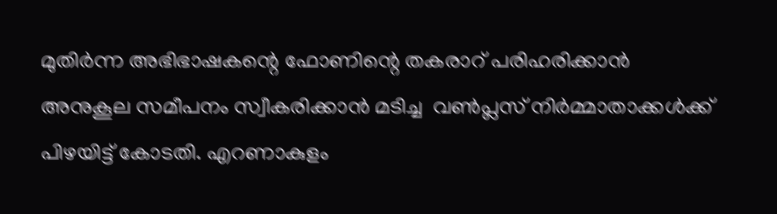മുതിർന്ന അഭിഭാഷകന്റെ ഫോണിന്റെ തകരാറ് പരിഹരിക്കാൻ അനുകൂല സമീപനം സ്വീകരിക്കാൻ മടിച്ച  വൺപ്ലസ് നിർമ്മാതാക്കൾക്ക് പിഴയിട്ട് കോടതി. എറണാകുളം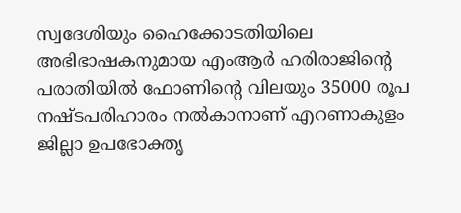സ്വദേശിയും ഹൈക്കോടതിയിലെ അഭിഭാഷകനുമായ എംആർ ഹരിരാജിന്റെ പരാതിയിൽ ഫോണിന്റെ വിലയും 35000 രൂപ നഷ്ടപരിഹാരം നൽകാനാണ് എറണാകുളം ജില്ലാ ഉപഭോക്തൃ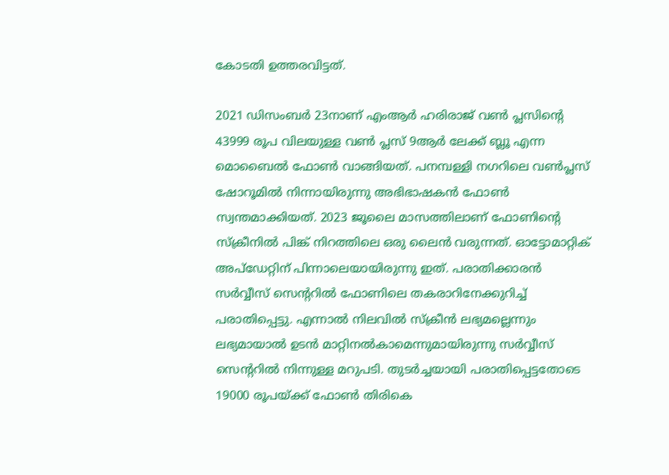കോടതി ഉത്തരവിട്ടത്.

2021 ഡിസംബർ 23നാണ് എംആർ ഹരിരാജ് വൺ പ്ലസിന്റെ 43999 രൂപ വിലയുള്ള വൺ പ്ലസ് 9ആർ ലേക്ക് ബ്ലൂ എന്ന മൊബൈൽ ഫോൺ വാങ്ങിയത്. പനമ്പള്ളി നഗറിലെ വൺപ്ലസ് ഷോറൂമിൽ നിന്നായിരുന്നു അഭിഭാഷകൻ ഫോൺ സ്വന്തമാക്കിയത്. 2023 ജൂലൈ മാസത്തിലാണ് ഫോണിന്റെ സ്ക്രീനിൽ പിങ്ക് നിറത്തിലെ ഒരു ലൈൻ വരുന്നത്. ഓട്ടോമാറ്റിക് അപ്ഡേറ്റിന് പിന്നാലെയായിരുന്നു ഇത്. പരാതിക്കാരൻ സർവ്വീസ് സെന്ററിൽ ഫോണിലെ തകരാറിനേക്കുറിച്ച് പരാതിപ്പെട്ടു. എന്നാൽ നിലവിൽ സ്ക്രീൻ ലഭ്യമല്ലെന്നും ലഭ്യമായാൽ ഉടൻ മാറ്റിനൽകാമെന്നുമായിരുന്നു സർവ്വീസ് സെന്ററിൽ നിന്നുള്ള മറുപടി. തുടർച്ചയായി പരാതിപ്പെട്ടതോടെ 19000 രൂപയ്ക്ക് ഫോൺ തിരികെ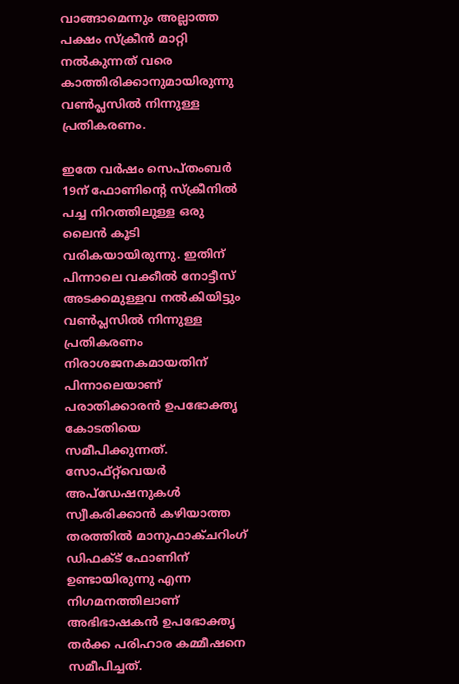വാങ്ങാമെന്നും അല്ലാത്ത പക്ഷം സ്ക്രീൻ മാറ്റി നൽകുന്നത് വരെ കാത്തിരിക്കാനുമായിരുന്നു വൺപ്ലസിൽ നിന്നുള്ള പ്രതികരണം.

ഇതേ വർഷം സെപ്തംബർ 19ന് ഫോണിന്റെ സ്ക്രീനിൽ പച്ച നിറത്തിലുള്ള ഒരു ലൈൻ കൂടി വരികയായിരുന്നു. ഇതിന് പിന്നാലെ വക്കീൽ നോട്ടീസ് അടക്കമുള്ളവ നൽകിയിട്ടും വൺപ്ലസിൽ നിന്നുള്ള പ്രതികരണം നിരാശജനകമായതിന് പിന്നാലെയാണ് പരാതിക്കാരൻ ഉപഭോക്തൃ കോടതിയെ സമീപിക്കുന്നത്. സോഫ്റ്റ്‌വെയർ അപ്ഡേഷനുകൾ സ്വീകരിക്കാൻ കഴിയാത്ത തരത്തിൽ മാനുഫാക്ചറിംഗ് ഡിഫക്ട് ഫോണിന് ഉണ്ടായിരുന്നു എന്ന നിഗമനത്തിലാണ് അഭിഭാഷകൻ ഉപഭോക്തൃ തർക്ക പരിഹാര കമ്മീഷനെ സമീപിച്ചത്.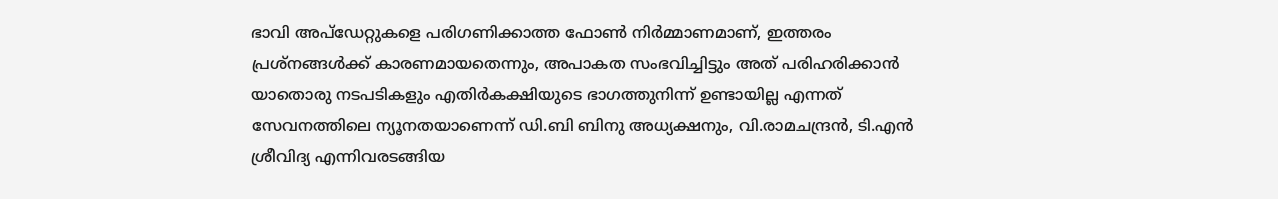ഭാവി അപ്‌ഡേറ്റുകളെ പരിഗണിക്കാത്ത ഫോൺ നിർമ്മാണമാണ്, ഇത്തരം പ്രശ്നങ്ങൾക്ക് കാരണമായതെന്നും, അപാകത സംഭവിച്ചിട്ടും അത് പരിഹരിക്കാൻ യാതൊരു നടപടികളും എതിർകക്ഷിയുടെ ഭാഗത്തുനിന്ന് ഉണ്ടായില്ല എന്നത് സേവനത്തിലെ ന്യൂനതയാണെന്ന് ഡി.ബി ബിനു അധ്യക്ഷനും, വി.രാമചന്ദ്രൻ, ടി.എൻ ശ്രീവിദ്യ എന്നിവരടങ്ങിയ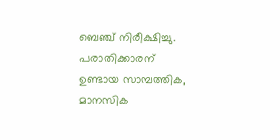ബെഞ്ച് നിരീക്ഷിച്ചു. പരാതിക്കാരന് ഉണ്ടായ സാമ്പത്തിക, മാനസിക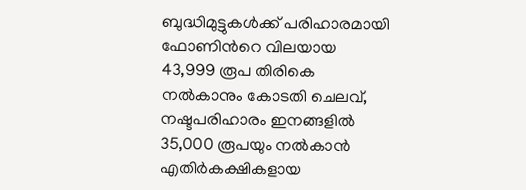ബുദ്ധിമുട്ടുകൾക്ക് പരിഹാരമായി ഫോണിൻറെ വിലയായ 43,999 രൂപ തിരികെ നൽകാനും കോടതി ചെലവ്, നഷ്ടപരിഹാരം ഇനങ്ങളിൽ 35,000 രൂപയും നൽകാൻ എതിർകക്ഷികളായ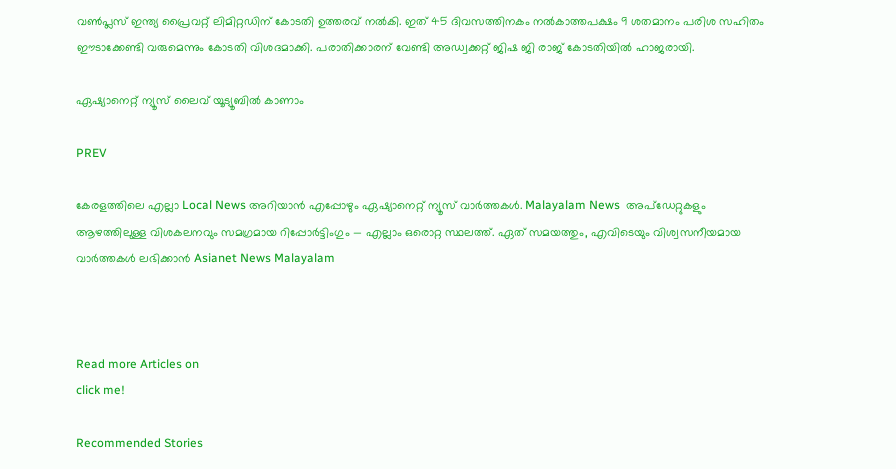വൺപ്ലസ് ഇന്ത്യ പ്രൈവറ്റ് ലിമിറ്റഡിന് കോടതി ഉത്തരവ് നൽകി. ഇത് 45 ദിവസത്തിനകം നൽകാത്തപക്ഷം 9 ശതമാനം പരിശ സഹിതം ഈടാക്കേണ്ടി വരുമെന്നും കോടതി വിശദമാക്കി. പരാതിക്കാരന് വേണ്ടി അഡ്വക്കറ്റ് ജിഷ ജി രാജ് കോടതിയിൽ ഹാജരായി.

ഏഷ്യാനെറ്റ് ന്യൂസ് ലൈവ് യൂട്യൂബിൽ കാണാം

PREV

കേരളത്തിലെ എല്ലാ Local News അറിയാൻ എപ്പോഴും ഏഷ്യാനെറ്റ് ന്യൂസ് വാർത്തകൾ. Malayalam News  അപ്‌ഡേറ്റുകളും ആഴത്തിലുള്ള വിശകലനവും സമഗ്രമായ റിപ്പോർട്ടിംഗും — എല്ലാം ഒരൊറ്റ സ്ഥലത്ത്. ഏത് സമയത്തും, എവിടെയും വിശ്വസനീയമായ വാർത്തകൾ ലഭിക്കാൻ Asianet News Malayalam



Read more Articles on
click me!

Recommended Stories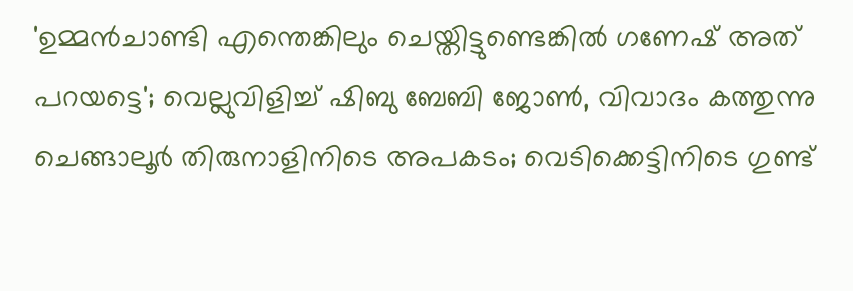'ഉമ്മൻചാണ്ടി എന്തെങ്കിലും ചെയ്തിട്ടുണ്ടെങ്കിൽ ഗണേഷ് അത് പറയട്ടെ'; വെല്ലുവിളിച്ച് ഷിബു ബേബി ജോൺ, വിവാദം കത്തുന്നു
ചെങ്ങാലൂര്‍ തിരുനാളിനിടെ അപകടം; വെടിക്കെട്ടിനിടെ ഗുണ്ട്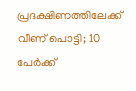പ്രദക്ഷിണത്തിലേക്ക് വീണ് പൊട്ടി; 10 പേർക്ക്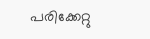പരിക്കേറ്റു